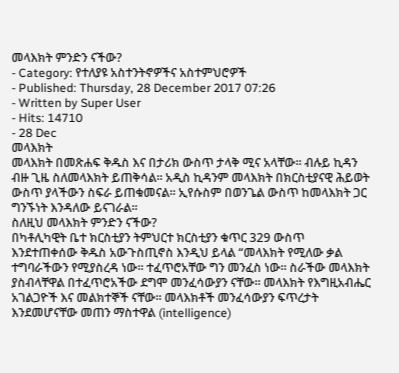መላእክት ምንድን ናችው?
- Category: የተለያዩ አስተንትኖዎችና አስተምህሮዎች
- Published: Thursday, 28 December 2017 07:26
- Written by Super User
- Hits: 14710
- 28 Dec
መላእክት
መላእክት በመጽሐፍ ቅዱስ እና በታሪክ ውስጥ ታላቅ ሚና አላቸው። ብሉይ ኪዳን ብዙ ጊዜ ስለመላእክት ይጠቅሳል። አዲስ ኪዳንም መላእክት በክርስቲያናዊ ሕይወት ውስጥ ያላችውን ስፍራ ይጠቁመናል። ኢየሱስም በወንጌል ውስጥ ከመላእክት ጋር ግንኙነት እንዳለው ይናገራል።
ስለዚህ መላእክት ምንድን ናችው?
በካቶሊካዊት ቤተ ክርስቲያን ትምህርተ ክርስቲያን ቁጥር 329 ውስጥ እንደተጠቀሰው ቅዱስ አውጉስጢኖስ እንዲህ ይላል “መላእክት የሚለው ቃል ተግባራችውን የሚያስረዳ ነው። ተፈጥሮአቸው ግን መንፈስ ነው። ስራችው መላእክት ያስብላቸዋል በተፈጥሮአችው ደግሞ መንፈሳውያን ናቸው። መላእክት የእግዚአብሔር አገልጋዮች እና መልክተኞች ናቸው። መላእክቶች መንፈሳውያን ፍጥረታት እንደመሆናቸው መጠን ማስተዋል (intelligence)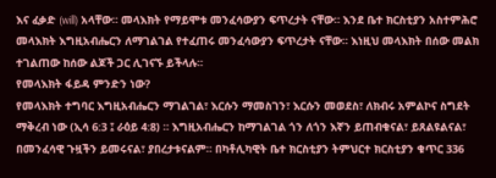እና ፈቃድ (will) አላቸው። መላእክት የማይሞቱ መንፈሳውያን ፍጥረታት ናቸው። እንደ ቤተ ክርስቲያን አስተምሕሮ መላእክት እግዚአብሔርን ለማገልገል የተፈጠሩ መንፈሳውያን ፍጥረታት ናቸው። እነዚህ መላእክት በሰው መልክ ተገልጠው ከሰው ልጆች ጋር ሊገናኙ ይችላሉ።
የመላእክት ፋይዳ ምንድን ነው?
የመላእክት ተግባር እግዚአብሔርን ማገልገል፣ እርሱን ማመስገን፣ እርሱን መወደስ፣ ለክብሩ አምልኮና ስግደት ማቅረብ ነው (ኢሳ 6:3 ፤ ራዕይ 4:8) ። እግዚአብሔርን ከማገልገል ጎን ለጎን እኛን ይጠብቁናል፣ ይጸልዩልናል፣ በመንፈሳዊ ጉዟችን ይመሩናል፣ ያበረታቱናልም። በካቶሊካዊት ቤተ ክርስቲያን ትምህርተ ክርስቲያን ቁጥር 336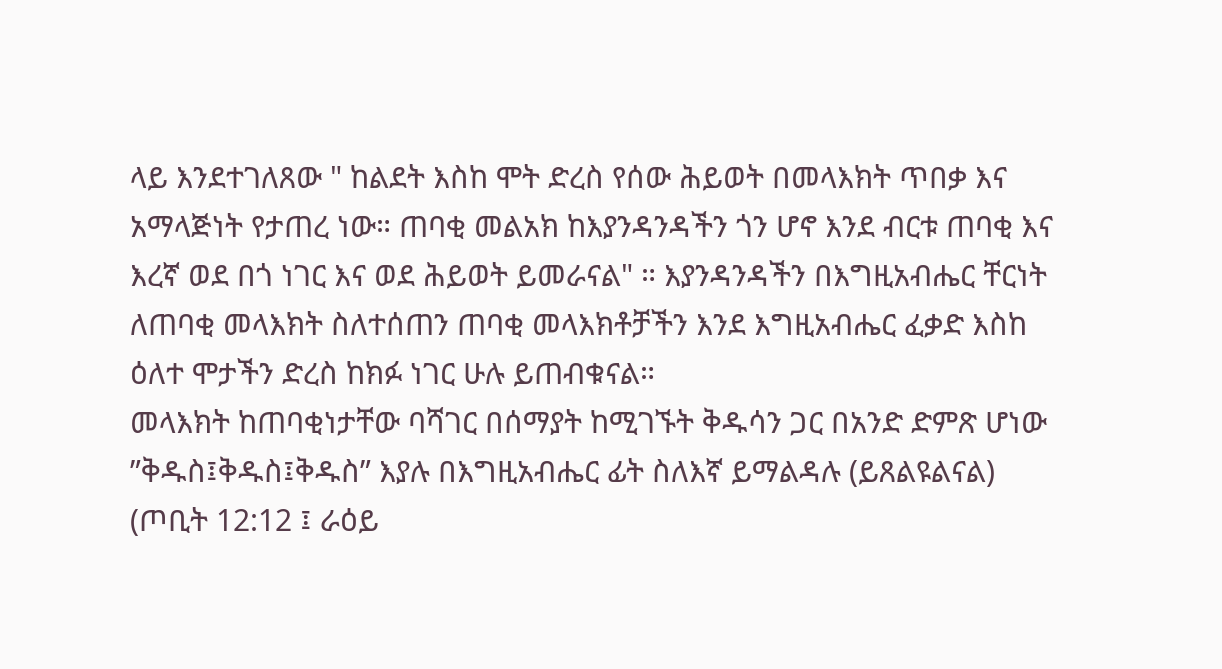ላይ እንደተገለጸው " ከልደት እስከ ሞት ድረስ የሰው ሕይወት በመላእክት ጥበቃ እና አማላጅነት የታጠረ ነው። ጠባቂ መልአክ ከእያንዳንዳችን ጎን ሆኖ እንደ ብርቱ ጠባቂ እና እረኛ ወደ በጎ ነገር እና ወደ ሕይወት ይመራናል" ። እያንዳንዳችን በእግዚአብሔር ቸርነት ለጠባቂ መላእክት ስለተሰጠን ጠባቂ መላእክቶቻችን እንደ እግዚአብሔር ፈቃድ እስከ ዕለተ ሞታችን ድረስ ከክፉ ነገር ሁሉ ይጠብቁናል።
መላእክት ከጠባቂነታቸው ባሻገር በሰማያት ከሚገኙት ቅዱሳን ጋር በአንድ ድምጽ ሆነው ”ቅዱስ፤ቅዱስ፤ቅዱስ” እያሉ በእግዚአብሔር ፊት ስለእኛ ይማልዳሉ (ይጸልዩልናል) (ጦቢት 12:12 ፤ ራዕይ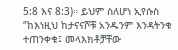5:8 እና 8:3)። ይህም ስለሆነ ኢየሱስ ‘’ከእነዚህ ከታናናሾቹ አንዱንም እንዳትንቁ ተጠንቀቁ፤ መላእክቶቻቸው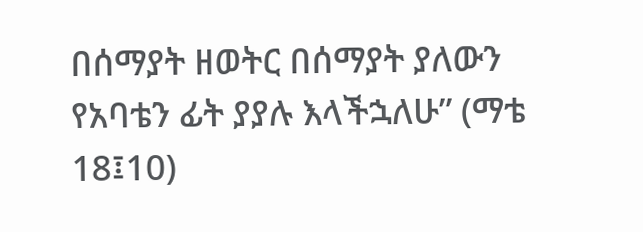በሰማያት ዘወትር በሰማያት ያለውን የአባቴን ፊት ያያሉ እላችኋለሁ” (ማቴ 18፤10)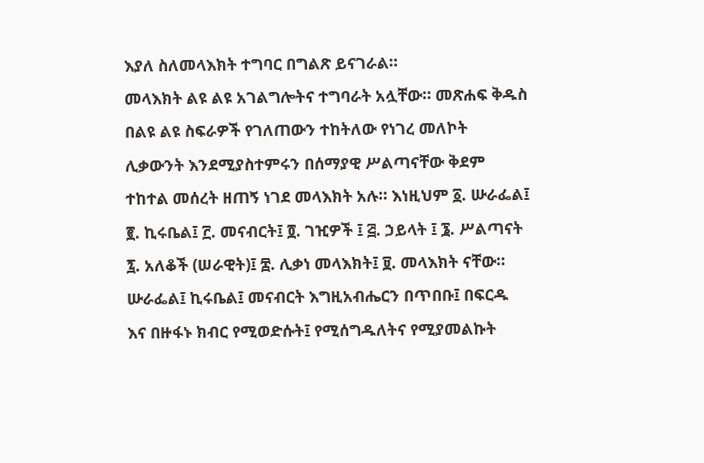እያለ ስለመላእክት ተግባር በግልጽ ይናገራል።
መላእክት ልዩ ልዩ አገልግሎትና ተግባራት አሏቸው። መጽሐፍ ቅዱስ በልዩ ልዩ ስፍራዎች የገለጠውን ተከትለው የነገረ መለኮት ሊቃውንት እንደሚያስተምሩን በሰማያዊ ሥልጣናቸው ቅደም ተከተል መሰረት ዘጠኝ ነገደ መላእክት አሉ። እነዚህም ፩. ሡራፌል፤ ፪. ኪሩቤል፤ ፫. መናብርት፤ ፬. ገዢዎች ፤ ፭. ኃይላት ፤ ፮. ሥልጣናት ፯. አለቆች (ሠራዊት)፤ ፰. ሊቃነ መላእክት፤ ፱. መላእክት ናቸው።
ሡራፌል፤ ኪሩቤል፤ መናብርት እግዚአብሔርን በጥበቡ፤ በፍርዱ እና በዙፋኑ ክብር የሚወድሱት፤ የሚሰግዱለትና የሚያመልኩት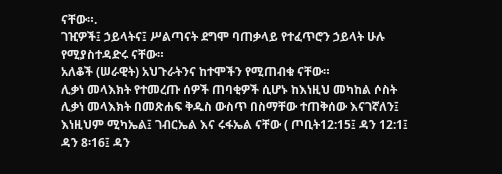ናቸው።.
ገዢዎች፤ ኃይላትና፤ ሥልጣናት ደግሞ ባጠቃላይ የተፈጥሮን ኃይላት ሁሉ የሚያስተዳድሩ ናቸው።
አለቆች (ሠራዊት) አህጉራትንና ከተሞችን የሚጠብቁ ናቸው።
ሊቃነ መላእክት የተመረጡ ሰዎች ጠባቂዎች ሲሆኑ ከእነዚህ መካከል ሶስት ሊቃነ መላእክት በመጽሐፍ ቅዱስ ውስጥ በስማቸው ተጠቅሰው እናገኛለን፤ እነዚህም ሚካኤል፤ ገብርኤል እና ሩፋኤል ናቸው ( ጦቢት12:15፤ ዳን 12:1፤ ዳን 8፡16፤ ዳን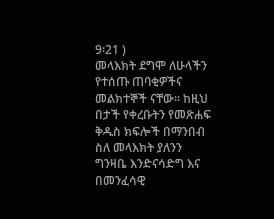9፡21 )
መላእክት ደግሞ ለሁላችን የተሰጡ ጠባቂዎችና መልክተኞች ናቸው። ከዚህ በታች የቀረቡትን የመጽሐፍ ቅዱስ ክፍሎች በማንበብ ስለ መላእክት ያለንን ግንዛቤ እንድናሳድግ እና በመንፈሳዊ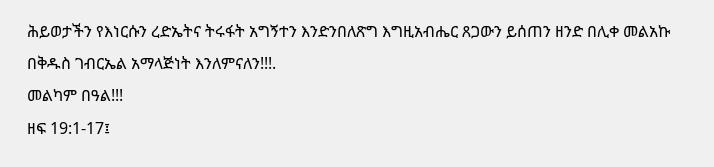ሕይወታችን የእነርሱን ረድኤትና ትሩፋት አግኝተን እንድንበለጽግ እግዚአብሔር ጸጋውን ይሰጠን ዘንድ በሊቀ መልአኩ በቅዱስ ገብርኤል አማላጅነት እንለምናለን!!!.
መልካም በዓል!!!
ዘፍ 19:1-17፤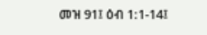መዝ 91፤ ዕብ 1:1-14፤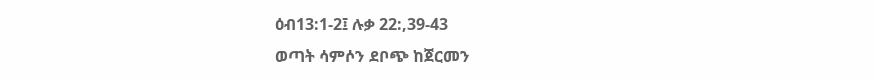ዕብ13:1-2፤ ሉቃ 22:,39-43
ወጣት ሳምሶን ደቦጭ ከጀርመን